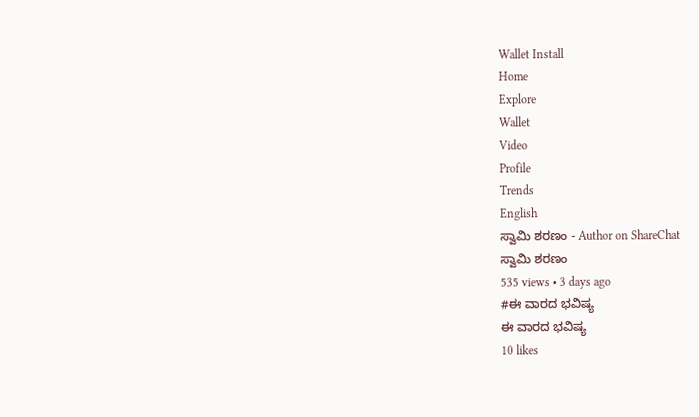Wallet Install
Home
Explore
Wallet
Video
Profile
Trends
English
ಸ್ವಾಮಿ ಶರಣಂ - Author on ShareChat
ಸ್ವಾಮಿ ಶರಣಂ
535 views • 3 days ago
#ಈ ವಾರದ ಭವಿಷ್ಯ
ಈ ವಾರದ ಭವಿಷ್ಯ
10 likes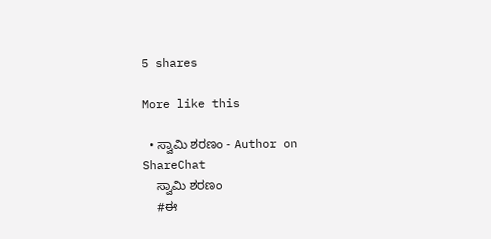5 shares

More like this

  • ಸ್ವಾಮಿ ಶರಣಂ - Author on ShareChat
    ಸ್ವಾಮಿ ಶರಣಂ
    #ಈ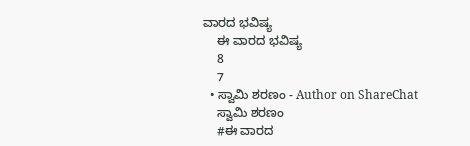ವಾರದ ಭವಿಷ್ಯ
    ಈ ವಾರದ ಭವಿಷ್ಯ
    8
    7
  • ಸ್ವಾಮಿ ಶರಣಂ - Author on ShareChat
    ಸ್ವಾಮಿ ಶರಣಂ
    #ಈ ವಾರದ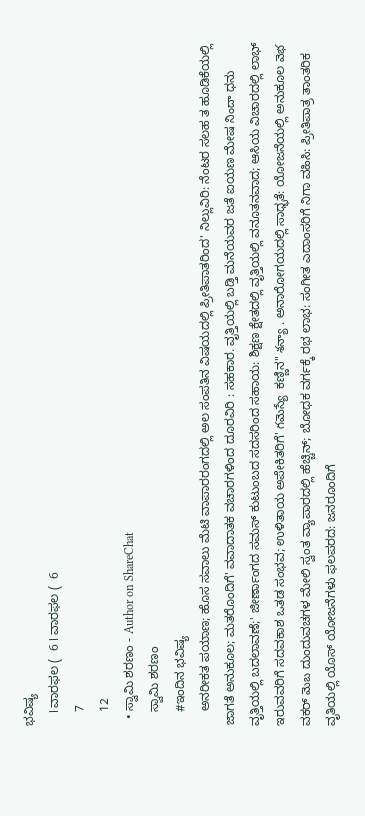ಭವಿಷ್ಯ
    ا ವಾರಫಲ (  6 ا ವಾರಫಲ (  6
    7
    12
  • ಸ್ವಾಮಿ ಶರಣಂ - Author on ShareChat
    ಸ್ವಾಮಿ ಶರಣಂ
    #ಇಂದಿನ ಭವಿಷ್ಯ
    ಅನರೀಕತ ಪಯಾಣ; ಹೊಸ ಸವಾಲು ಮೆಟಿ ವಾಪಾರರಂಗದಲ್ಲಿ ಅಲ ಸಂಪತಿನ ವಿಷಯದಲ್ಲಿ ಪ್ರೀತಿಪಾತರಿಂದ' ನಿಲ್ಲುವಿರಿ: ನೆಂಟರ ಸಲಹ ತ ಹೂಡಿಕೆಯಲ್ಲಿ ಜಾಗತೆ ಅನುಕೂಲ; ಮತರೊಂದಿಗೆ' ವವಾದಾತಕ ವಚಾರಗಳಿಂದ ದೂರವಿರಿ : ಸಹಕಾರ. ವೃತ್ತಿಯಲ್ಲಿ ಬಡ್ತಿ ಮನೆಯವರ ಜತೆ ಐಯಣ ಮೇಷ నిందా ಧನು ವೃತ್ತಿಯಲ್ಲಿ ಬದಲಾವಣೆ;' ಜೀರ್ಣಾಂಗದ ಸಮಸ್ ಕುಟುಂಬದ ಸದಸರಿಂದ ಸಹಾಯ: ಶಿಕ್ಷಣ ಕ್ಷೇತದಲ್ಲಿ ವೃತ್ತಿಯಲ್ಲಿ ವನೂತನವಾದ; ಆಸಿಯ ವಿಚಾರದಲ್ಲಿ ಲಾಭ್ ಇರುವವರಿಗೆ ಸದವಕಾಶ ಒತಡ ಸಂಭವ; ಉಳಿತಾಯ ಅಪೇಕಿತರಿಗೆ' గమెస్యే  ಕಣ್ಣಿನ" శన్యా . ಅನಾರೋಗಯದಲ್ಲಿ ಸಾಧ್ಭತೆ: ಯೋಜನೆಯಲ್ಲಿ ಅನುಕೂಲ వెభ ವಕರ್ మెబ ದುಂದುವಚಗಳ ಮೇಲಿ ಸ್ವಂತ ವ್ಯಾಪಾರದಲ್ಲಿ ಹೆಚ್ಚಿನ್; ಬೋಧಕ ವರ್ಗಕ್ಕೆ ರಭ ಲಾಭ: ಸಂಗೀತ ಎದಾಂಸರಿಗೆ ನಿಗಾ ವಹಿಸಿ: ಪ್ರೀತಿಪಾತ್ರ ತಾಂತರಿಕ ವೃತಿಯಲ್ಲಿ ಯೊಸ್ ಯೋಜನೆಗಳು ಫಲಪರದ: ಜನರೂಂದಿಗೆ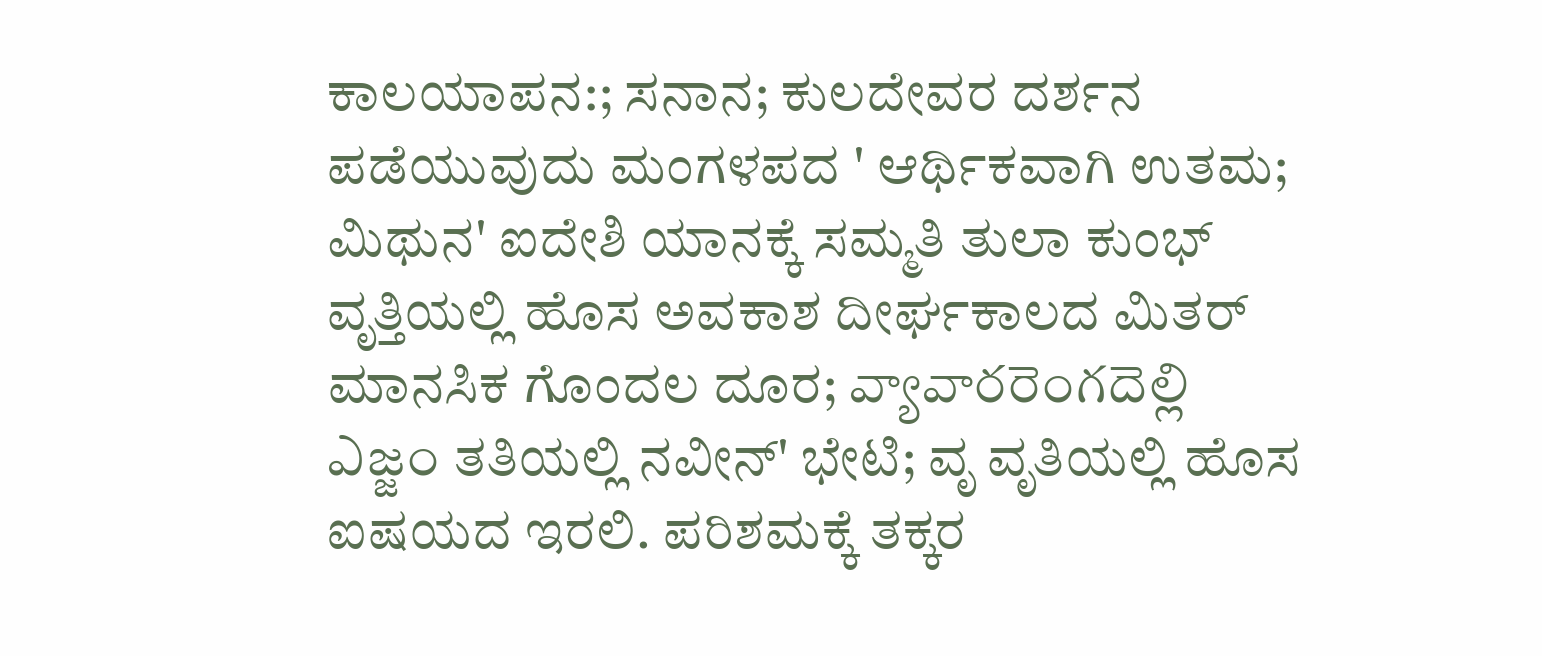ಕಾಲಯಾಪನ:; ಸನಾನ; ಕುಲದೇವರ ದರ್ಶನ ಪಡೆಯುವುದು ಮಂಗಳಪದ ' ಆರ್ಥಿಕವಾಗಿ ಉತಮ; ಮಿಥುನ' ಐದೇಶಿ ಯಾನಕ್ಕೆ ಸಮ್ಮತಿ ತುಲಾ ಕುಂಭ್ ವೃತ್ತಿಯಲ್ಲಿ ಹೊಸ ಅವಕಾಶ ದೀರ್ಘಕಾಲದ ಮಿತರ್ ಮಾನಸಿಕ ಗೊಂದಲ ದೂರ; వ్యావారరెంగదెల్లి ఎజ్జం ತತಿಯಲ್ಲಿ ನವೀನ್' ಭೇಟಿ; ವೃ ವೃತಿಯಲ್ಲಿ ಹೊಸ ಐಷಯದ ಇರಲಿ. ಪರಿಶಮಕ್ಕೆ ತಕ್ಕರ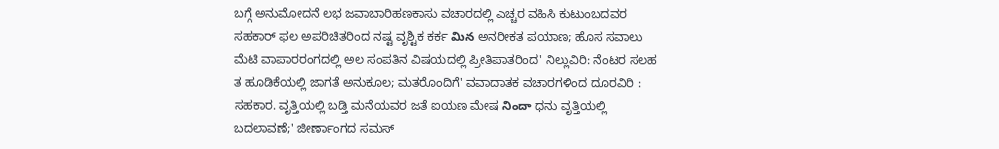ಬಗ್ಗೆ ಅನುಮೋದನೆ ಲಭ ಜವಾಬಾರಿಹಣಕಾಸು ವಚಾರದಲ್ಲಿ ಎಚ್ಚರ ವಹಿಸಿ ಕುಟುಂಬದವರ ಸಹಕಾರ್ ಫಲ ಅಪರಿಚಿತರಿಂದ ನಷ್ಟ ವೃಶ್ಟಿಕ ಕರ್ಕ మిన ಅನರೀಕತ ಪಯಾಣ; ಹೊಸ ಸವಾಲು ಮೆಟಿ ವಾಪಾರರಂಗದಲ್ಲಿ ಅಲ ಸಂಪತಿನ ವಿಷಯದಲ್ಲಿ ಪ್ರೀತಿಪಾತರಿಂದ' ನಿಲ್ಲುವಿರಿ: ನೆಂಟರ ಸಲಹ ತ ಹೂಡಿಕೆಯಲ್ಲಿ ಜಾಗತೆ ಅನುಕೂಲ; ಮತರೊಂದಿಗೆ' ವವಾದಾತಕ ವಚಾರಗಳಿಂದ ದೂರವಿರಿ : ಸಹಕಾರ. ವೃತ್ತಿಯಲ್ಲಿ ಬಡ್ತಿ ಮನೆಯವರ ಜತೆ ಐಯಣ ಮೇಷ నిందా ಧನು ವೃತ್ತಿಯಲ್ಲಿ ಬದಲಾವಣೆ;' ಜೀರ್ಣಾಂಗದ ಸಮಸ್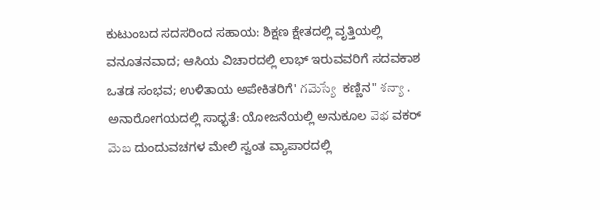ಕುಟುಂಬದ ಸದಸರಿಂದ ಸಹಾಯ: ಶಿಕ್ಷಣ ಕ್ಷೇತದಲ್ಲಿ ವೃತ್ತಿಯಲ್ಲಿ ವನೂತನವಾದ; ಆಸಿಯ ವಿಚಾರದಲ್ಲಿ ಲಾಭ್ ಇರುವವರಿಗೆ ಸದವಕಾಶ ಒತಡ ಸಂಭವ; ಉಳಿತಾಯ ಅಪೇಕಿತರಿಗೆ' గమెస్యే  ಕಣ್ಣಿನ" శన్యా . ಅನಾರೋಗಯದಲ್ಲಿ ಸಾಧ್ಭತೆ: ಯೋಜನೆಯಲ್ಲಿ ಅನುಕೂಲ వెభ ವಕರ್ మెబ ದುಂದುವಚಗಳ ಮೇಲಿ ಸ್ವಂತ ವ್ಯಾಪಾರದಲ್ಲಿ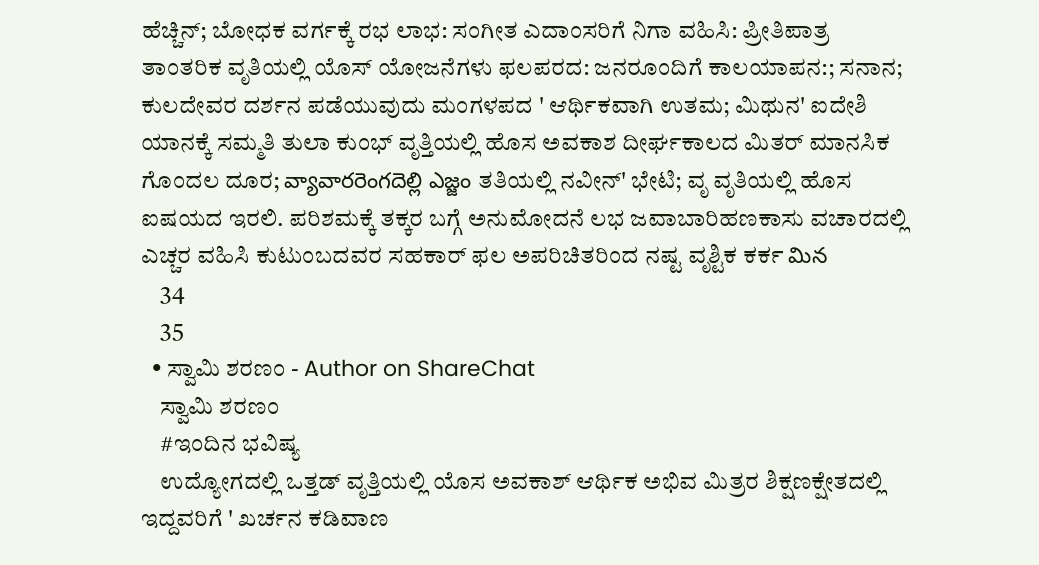ಹೆಚ್ಚಿನ್; ಬೋಧಕ ವರ್ಗಕ್ಕೆ ರಭ ಲಾಭ: ಸಂಗೀತ ಎದಾಂಸರಿಗೆ ನಿಗಾ ವಹಿಸಿ: ಪ್ರೀತಿಪಾತ್ರ ತಾಂತರಿಕ ವೃತಿಯಲ್ಲಿ ಯೊಸ್ ಯೋಜನೆಗಳು ಫಲಪರದ: ಜನರೂಂದಿಗೆ ಕಾಲಯಾಪನ:; ಸನಾನ; ಕುಲದೇವರ ದರ್ಶನ ಪಡೆಯುವುದು ಮಂಗಳಪದ ' ಆರ್ಥಿಕವಾಗಿ ಉತಮ; ಮಿಥುನ' ಐದೇಶಿ ಯಾನಕ್ಕೆ ಸಮ್ಮತಿ ತುಲಾ ಕುಂಭ್ ವೃತ್ತಿಯಲ್ಲಿ ಹೊಸ ಅವಕಾಶ ದೀರ್ಘಕಾಲದ ಮಿತರ್ ಮಾನಸಿಕ ಗೊಂದಲ ದೂರ; వ్యావారరెంగదెల్లి ఎజ్జం ತತಿಯಲ್ಲಿ ನವೀನ್' ಭೇಟಿ; ವೃ ವೃತಿಯಲ್ಲಿ ಹೊಸ ಐಷಯದ ಇರಲಿ. ಪರಿಶಮಕ್ಕೆ ತಕ್ಕರ ಬಗ್ಗೆ ಅನುಮೋದನೆ ಲಭ ಜವಾಬಾರಿಹಣಕಾಸು ವಚಾರದಲ್ಲಿ ಎಚ್ಚರ ವಹಿಸಿ ಕುಟುಂಬದವರ ಸಹಕಾರ್ ಫಲ ಅಪರಿಚಿತರಿಂದ ನಷ್ಟ ವೃಶ್ಟಿಕ ಕರ್ಕ మిన
    34
    35
  • ಸ್ವಾಮಿ ಶರಣಂ - Author on ShareChat
    ಸ್ವಾಮಿ ಶರಣಂ
    #ಇಂದಿನ ಭವಿಷ್ಯ
    ಉದ್ಯೋಗದಲ್ಲಿ ಒತ್ತಡ್ ವೃತ್ತಿಯಲ್ಲಿ ಯೊಸ ಅವಕಾಶ್ ಆರ್ಥಿಕ ಅಭಿವ ಮಿತ್ರರ ಶಿಕ್ಷಣಕ್ಷೇತದಲ್ಲಿ ಇದ್ದವರಿಗೆ ' ಖರ್ಚನ ಕಡಿವಾಣ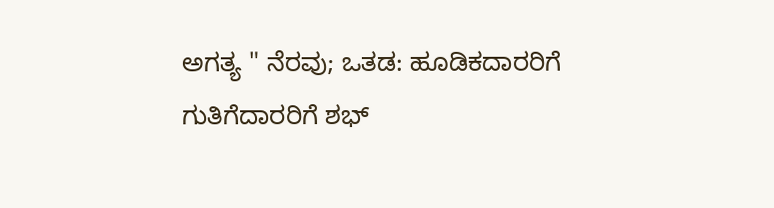ಅಗತ್ಯ " ನೆರವು; ಒತಡ: ಹೂಡಿಕದಾರರಿಗೆ ಗುತಿಗೆದಾರರಿಗೆ ಶಭ್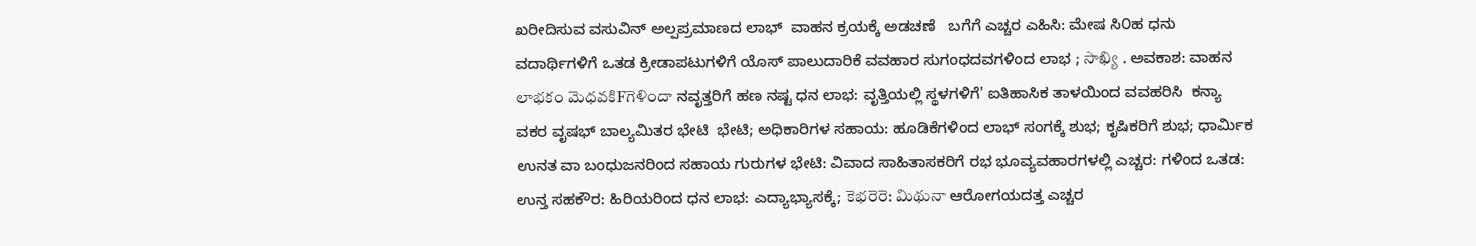ಖರೀದಿಸುವ ವಸುವಿನ್ ಅಲ್ಪಪ್ರಮಾಣದ ಲಾಭ್  ವಾಹನ ಕ್ರಯಕ್ಕೆ ಅಡಚಣೆ   ಬಗೆಗೆ ಎಚ್ಚರ ಎಹಿಸಿ: ಮೇಷ ಸಿ೦ಹ ಧನು ವದಾರ್ಥಿಗಳಿಗೆ ಒತಡ ಕ್ರೀಡಾಪಟುಗಳಿಗೆ ಯೊಸ್ ಪಾಲುದಾರಿಕೆ ವವಹಾರ ಸುಗಂಧದವಗಳಿಂದ ಲಾಭ ; సాఖ్యి . ಅವಕಾಶ: ವಾಹನ లాభకం మెధవకిFగెళిందా ನವೃತ್ತರಿಗೆ ಹಣ ನಷ್ಟ ಧನ ಲಾಭ: ವೃತ್ತಿಯಲ್ಲಿ ಸ್ಥಳಗಳಿಗೆ' ಐತಿಹಾಸಿಕ ತಾಳಯಿಂದ ವವಹರಿಸಿ  ಕನ್ಯಾ ವಕರ ವೃಷಭ್ ಬಾಲ್ಯಮಿತರ ಭೇಟಿ  ಭೇಟಿ; ಅಧಿಕಾರಿಗಳ ಸಹಾಯ: ಹೂಡಿಕೆಗಳಿಂದ ಲಾಭ್ ಸಂಗಕ್ಕೆ ಶುಭ; ಕೃಷಿಕರಿಗೆ ಶುಭ; ಧಾರ್ಮಿಕ ಉನತ ವಾ ಬಂಧುಜನರಿಂದ ಸಹಾಯ ಗುರುಗಳ ಭೇಟಿ: ವಿವಾದ ಸಾಹಿತಾಸಕರಿಗೆ ರಭ ಭೂವ್ಯವಹಾರಗಳಲ್ಲಿ ಎಚ್ಚರ: ಗಳಿಂದ ಒತಡ: ಉನ್ತ ಸಹಕೌರ: ಹಿರಿಯರಿಂದ ಧನ ಲಾಭ: ಎದ್ಯಾಭ್ಯಾಸಕ್ಕೆ; కెభరెరె: మిథునా ಆರೋಗಯದತ್ತ ಎಚ್ಚರ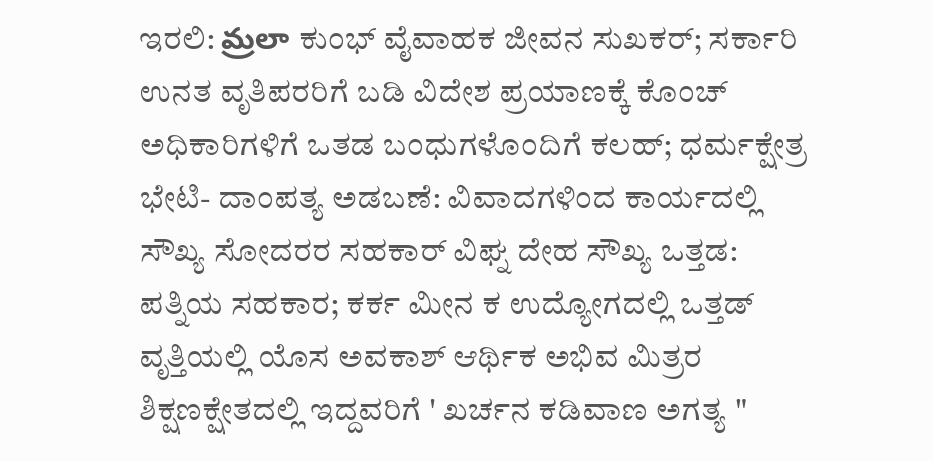ಇರಲಿ: మ్రలా ಕುಂಭ್ ವೈವಾಹಕ ಜೀವನ ಸುಖಕರ್; ಸರ್ಕಾರಿ ಉನತ ವೃತಿಪರರಿಗೆ ಬಡಿ ವಿದೇಶ ಪ್ರಯಾಣಕ್ಕೆ ಕೊಂಚ್ ಅಧಿಕಾರಿಗಳಿಗೆ ಒತಡ ಬಂಧುಗಳೊಂದಿಗೆ ಕಲಹ್; ಧರ್ಮಕ್ಷೇತ್ರ ಭೇಟಿ- ದಾಂಪತ್ಯ ಅಡಬಣೆ: ವಿವಾದಗಳಿಂದ ಕಾರ್ಯದಲ್ಲಿ ಸೌಖ್ಯ ಸೋದರರ ಸಹಕಾರ್ ವಿಘ್ನ ದೇಹ ಸೌಖ್ಯ ಒತ್ತಡ: ಪತ್ನಿಯ ಸಹಕಾರ; ಕರ್ಕ ಮೀನ ಕ ಉದ್ಯೋಗದಲ್ಲಿ ಒತ್ತಡ್ ವೃತ್ತಿಯಲ್ಲಿ ಯೊಸ ಅವಕಾಶ್ ಆರ್ಥಿಕ ಅಭಿವ ಮಿತ್ರರ ಶಿಕ್ಷಣಕ್ಷೇತದಲ್ಲಿ ಇದ್ದವರಿಗೆ ' ಖರ್ಚನ ಕಡಿವಾಣ ಅಗತ್ಯ "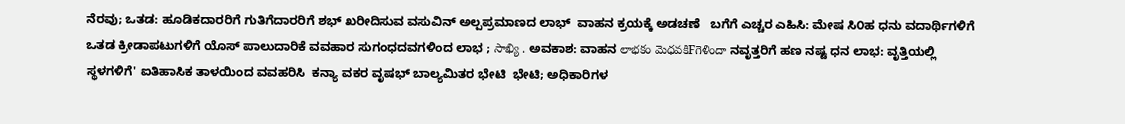ನೆರವು; ಒತಡ: ಹೂಡಿಕದಾರರಿಗೆ ಗುತಿಗೆದಾರರಿಗೆ ಶಭ್ ಖರೀದಿಸುವ ವಸುವಿನ್ ಅಲ್ಪಪ್ರಮಾಣದ ಲಾಭ್  ವಾಹನ ಕ್ರಯಕ್ಕೆ ಅಡಚಣೆ   ಬಗೆಗೆ ಎಚ್ಚರ ಎಹಿಸಿ: ಮೇಷ ಸಿ೦ಹ ಧನು ವದಾರ್ಥಿಗಳಿಗೆ ಒತಡ ಕ್ರೀಡಾಪಟುಗಳಿಗೆ ಯೊಸ್ ಪಾಲುದಾರಿಕೆ ವವಹಾರ ಸುಗಂಧದವಗಳಿಂದ ಲಾಭ ; సాఖ్యి . ಅವಕಾಶ: ವಾಹನ లాభకం మెధవకిFగెళిందా ನವೃತ್ತರಿಗೆ ಹಣ ನಷ್ಟ ಧನ ಲಾಭ: ವೃತ್ತಿಯಲ್ಲಿ ಸ್ಥಳಗಳಿಗೆ' ಐತಿಹಾಸಿಕ ತಾಳಯಿಂದ ವವಹರಿಸಿ  ಕನ್ಯಾ ವಕರ ವೃಷಭ್ ಬಾಲ್ಯಮಿತರ ಭೇಟಿ  ಭೇಟಿ; ಅಧಿಕಾರಿಗಳ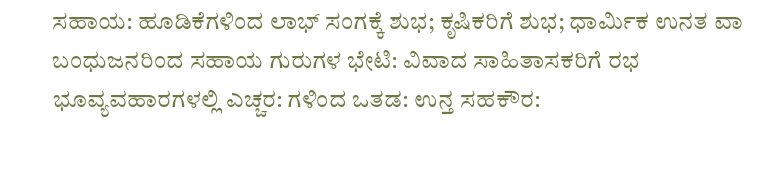ಸಹಾಯ: ಹೂಡಿಕೆಗಳಿಂದ ಲಾಭ್ ಸಂಗಕ್ಕೆ ಶುಭ; ಕೃಷಿಕರಿಗೆ ಶುಭ; ಧಾರ್ಮಿಕ ಉನತ ವಾ ಬಂಧುಜನರಿಂದ ಸಹಾಯ ಗುರುಗಳ ಭೇಟಿ: ವಿವಾದ ಸಾಹಿತಾಸಕರಿಗೆ ರಭ ಭೂವ್ಯವಹಾರಗಳಲ್ಲಿ ಎಚ್ಚರ: ಗಳಿಂದ ಒತಡ: ಉನ್ತ ಸಹಕೌರ: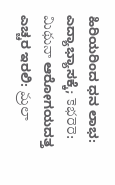ಹಿರಿಯರಿಂದ ಧನ ಲಾಭ: ಎದ್ಯಾಭ್ಯಾಸಕ್ಕೆ; కెభరెరె: మిథునా ಆರೋಗಯದತ್ತ ಎಚ್ಚರ ಇರಲಿ: మ్రలా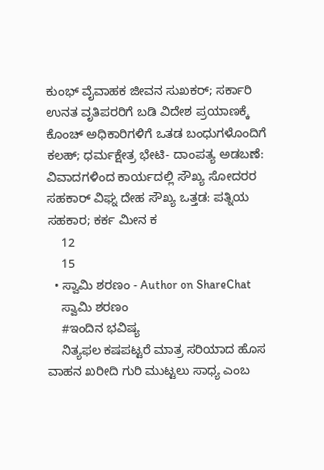ಕುಂಭ್ ವೈವಾಹಕ ಜೀವನ ಸುಖಕರ್; ಸರ್ಕಾರಿ ಉನತ ವೃತಿಪರರಿಗೆ ಬಡಿ ವಿದೇಶ ಪ್ರಯಾಣಕ್ಕೆ ಕೊಂಚ್ ಅಧಿಕಾರಿಗಳಿಗೆ ಒತಡ ಬಂಧುಗಳೊಂದಿಗೆ ಕಲಹ್; ಧರ್ಮಕ್ಷೇತ್ರ ಭೇಟಿ- ದಾಂಪತ್ಯ ಅಡಬಣೆ: ವಿವಾದಗಳಿಂದ ಕಾರ್ಯದಲ್ಲಿ ಸೌಖ್ಯ ಸೋದರರ ಸಹಕಾರ್ ವಿಘ್ನ ದೇಹ ಸೌಖ್ಯ ಒತ್ತಡ: ಪತ್ನಿಯ ಸಹಕಾರ; ಕರ್ಕ ಮೀನ ಕ
    12
    15
  • ಸ್ವಾಮಿ ಶರಣಂ - Author on ShareChat
    ಸ್ವಾಮಿ ಶರಣಂ
    #ಇಂದಿನ ಭವಿಷ್ಯ
    ನಿತ್ಯಫಲ ಕಷಪಟ್ಟರೆ ಮಾತ್ರ ಸರಿಯಾದ ಹೊಸ ವಾಹನ ಖರೀದಿ ಗುರಿ ಮುಟ್ಟಲು ಸಾಧ್ಯ ಎಂಬ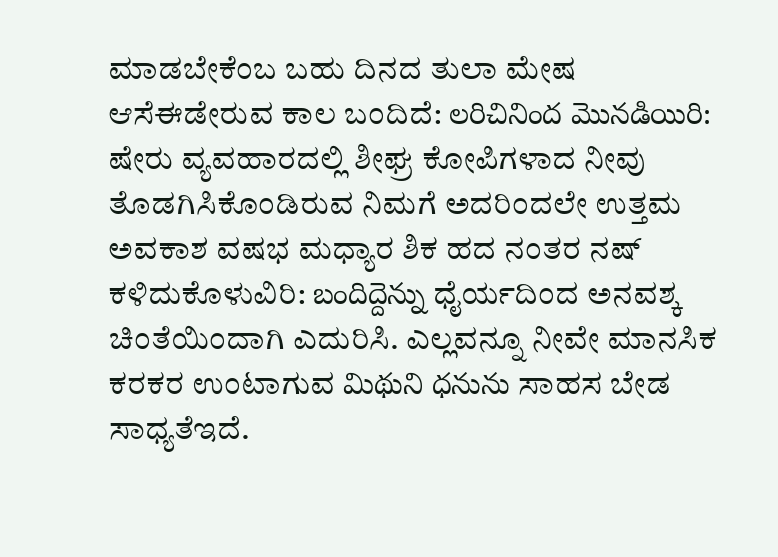ಮಾಡಬೇಕೆಂಬ ಬಹು ದಿನದ ತುಲಾ ಮೇಷ ಆಸೆಈಡೇರುವ ಕಾಲ ಬಂದಿದೆ: లరిచినింద మొనడియిరి: ಷೇರು ವ್ಯವಹಾರದಲ್ಲಿ ಶೀಘ್ರ ಕೋಪಿಗಳಾದ ನೀವು ತೊಡಗಿಸಿಕೊಂಡಿರುವ ನಿಮಗೆ ಅದರಿಂದಲೇ ಉತ್ತಮ ಅವಕಾಶ ವಷಭ ಮಧ್ಯಾರ ಶಿಕ ಹದ ನಂತರ ನಷ್ ಕಳಿದುಕೊಳುವಿರಿ: బందిద్దెన్ను ಧೈರ್ಯದಿಂದ ಅನವಶ್ಕ ಚಿಂತೆಯಿಂದಾಗಿ ಎದುರಿಸಿ. ಎಲ್ಲವನ್ನೂ ನೀವೇ ಮಾನಸಿಕ ಕರಕರ ಉಂಟಾಗುವ మిథుని ధనును ಸಾಹಸ ಬೇಡ ಸಾಧ್ಯತೆಇದೆ.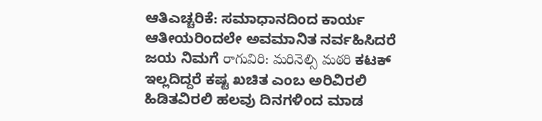ಆತಿಎಚ್ಚರಿಕೆ: ಸಮಾಧಾನದಿಂದ ಕಾರ್ಯ ಆತೀಯರಿಂದಲೇ ಅವಮಾನಿತ ನರ್ವಹಿಸಿದರೆ ಜಯ ನಿಮಗೆ రాగువిరి: మరినెల్సి మఠరి ಕಟಕ್ ಇಲ್ಲದಿದ್ದರೆ ಕಷ್ಟ ಖಚಿತ ಎಂಬ ಅರಿವಿರಲಿ ಹಿಡಿತವಿರಲಿ ಹಲವು ದಿನಗಳಿಂದ ಮಾಡ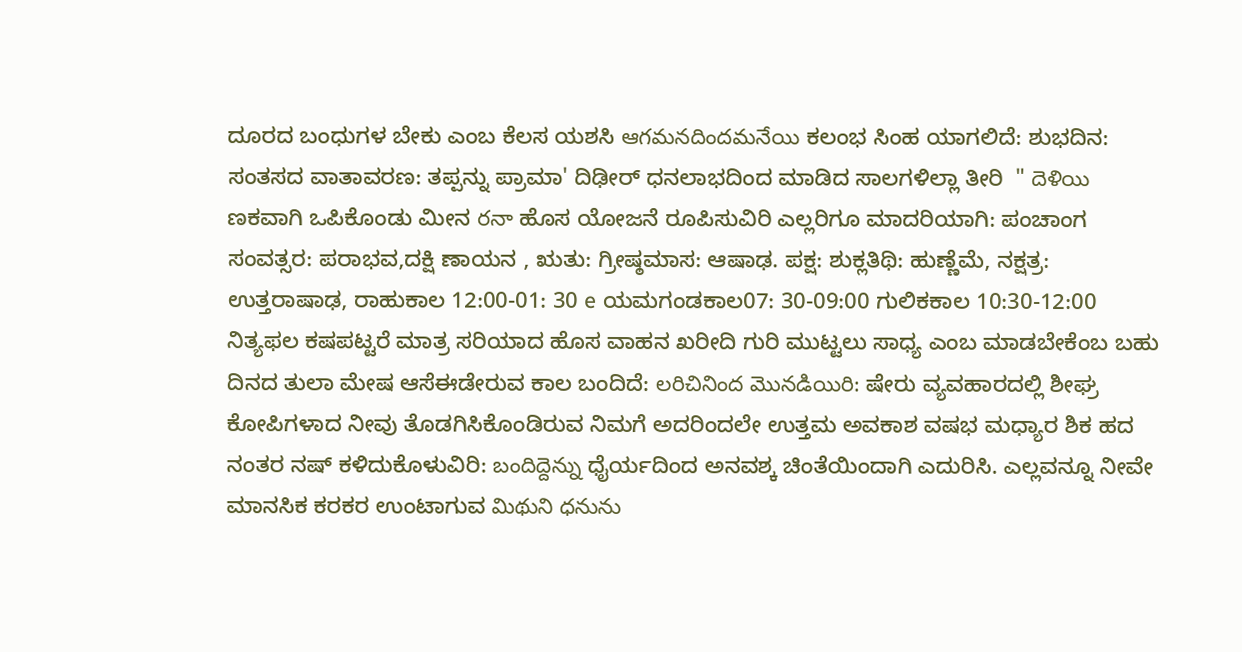ದೂರದ ಬಂಧುಗಳ ಬೇಕು ಎಂಬ ಕೆಲಸ ಯಶಸಿ ఆగమనదిందమనేయి ಕಲಂಭ ಸಿಂಹ ಯಾಗಲಿದೆ: ಶುಭದಿನ: ಸಂತಸದ ವಾತಾವರಣ: ತಪ್ಪನ್ನು ಪ್ರಾಮಾ' ದಿಢೀರ್ ಧನಲಾಭದಿಂದ ಮಾಡಿದ ಸಾಲಗಳಿಲ್ಲಾ ತೀರಿ  " దెళియి ಣಕವಾಗಿ ಒಪಿಕೊಂಡು ಮೀನ రనా ಹೊಸ ಯೋಜನೆ ರೂಪಿಸುವಿರಿ ಎಲ್ಲರಿಗೂ ಮಾದರಿಯಾಗಿ: ಪಂಚಾಂಗ ಸಂವತ್ಸರ: ಪರಾಭವ,ದಕ್ಷಿ ಣಾಯನ , ಋತು: ಗ್ರೀಷ್ಠಮಾಸ: ಆಷಾಢ. ಪಕ್ಷ: ಶುಕ್ಲತಿಥಿ: ಹುಣ್ಣೆಮೆ, ನಕ್ಷತ್ರ: ಉತ್ತರಾಷಾಢ, ರಾಹುಕಾಲ 12:00-01: 30 e ಯಮಗಂಡಕಾಲ07: 30-09:00 ಗುಲಿಕಕಾಲ 10:30-12:00 ನಿತ್ಯಫಲ ಕಷಪಟ್ಟರೆ ಮಾತ್ರ ಸರಿಯಾದ ಹೊಸ ವಾಹನ ಖರೀದಿ ಗುರಿ ಮುಟ್ಟಲು ಸಾಧ್ಯ ಎಂಬ ಮಾಡಬೇಕೆಂಬ ಬಹು ದಿನದ ತುಲಾ ಮೇಷ ಆಸೆಈಡೇರುವ ಕಾಲ ಬಂದಿದೆ: లరిచినింద మొనడియిరి: ಷೇರು ವ್ಯವಹಾರದಲ್ಲಿ ಶೀಘ್ರ ಕೋಪಿಗಳಾದ ನೀವು ತೊಡಗಿಸಿಕೊಂಡಿರುವ ನಿಮಗೆ ಅದರಿಂದಲೇ ಉತ್ತಮ ಅವಕಾಶ ವಷಭ ಮಧ್ಯಾರ ಶಿಕ ಹದ ನಂತರ ನಷ್ ಕಳಿದುಕೊಳುವಿರಿ: బందిద్దెన్ను ಧೈರ್ಯದಿಂದ ಅನವಶ್ಕ ಚಿಂತೆಯಿಂದಾಗಿ ಎದುರಿಸಿ. ಎಲ್ಲವನ್ನೂ ನೀವೇ ಮಾನಸಿಕ ಕರಕರ ಉಂಟಾಗುವ మిథుని ధనును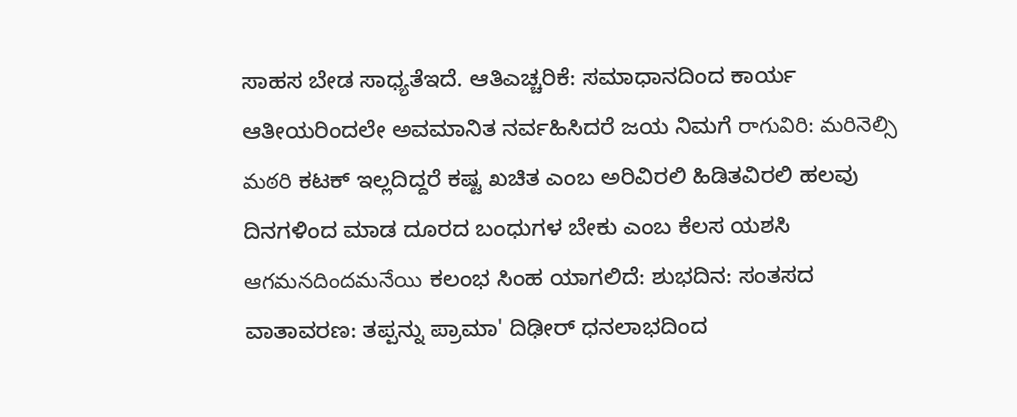ಸಾಹಸ ಬೇಡ ಸಾಧ್ಯತೆಇದೆ. ಆತಿಎಚ್ಚರಿಕೆ: ಸಮಾಧಾನದಿಂದ ಕಾರ್ಯ ಆತೀಯರಿಂದಲೇ ಅವಮಾನಿತ ನರ್ವಹಿಸಿದರೆ ಜಯ ನಿಮಗೆ రాగువిరి: మరినెల్సి మఠరి ಕಟಕ್ ಇಲ್ಲದಿದ್ದರೆ ಕಷ್ಟ ಖಚಿತ ಎಂಬ ಅರಿವಿರಲಿ ಹಿಡಿತವಿರಲಿ ಹಲವು ದಿನಗಳಿಂದ ಮಾಡ ದೂರದ ಬಂಧುಗಳ ಬೇಕು ಎಂಬ ಕೆಲಸ ಯಶಸಿ ఆగమనదిందమనేయి ಕಲಂಭ ಸಿಂಹ ಯಾಗಲಿದೆ: ಶುಭದಿನ: ಸಂತಸದ ವಾತಾವರಣ: ತಪ್ಪನ್ನು ಪ್ರಾಮಾ' ದಿಢೀರ್ ಧನಲಾಭದಿಂದ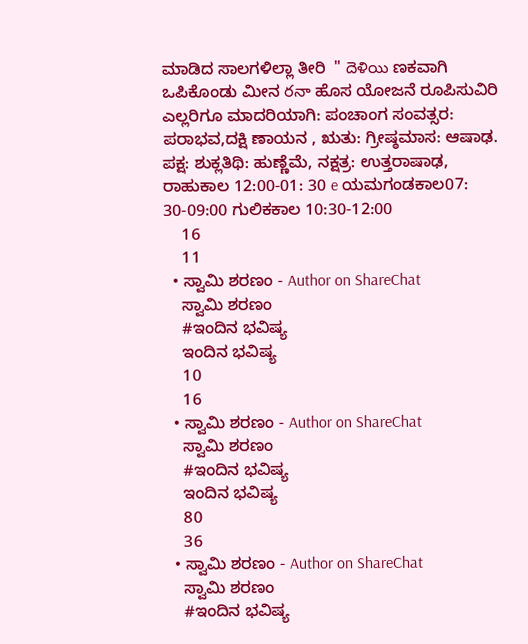ಮಾಡಿದ ಸಾಲಗಳಿಲ್ಲಾ ತೀರಿ  " దెళియి ಣಕವಾಗಿ ಒಪಿಕೊಂಡು ಮೀನ రనా ಹೊಸ ಯೋಜನೆ ರೂಪಿಸುವಿರಿ ಎಲ್ಲರಿಗೂ ಮಾದರಿಯಾಗಿ: ಪಂಚಾಂಗ ಸಂವತ್ಸರ: ಪರಾಭವ,ದಕ್ಷಿ ಣಾಯನ , ಋತು: ಗ್ರೀಷ್ಠಮಾಸ: ಆಷಾಢ. ಪಕ್ಷ: ಶುಕ್ಲತಿಥಿ: ಹುಣ್ಣೆಮೆ, ನಕ್ಷತ್ರ: ಉತ್ತರಾಷಾಢ, ರಾಹುಕಾಲ 12:00-01: 30 e ಯಮಗಂಡಕಾಲ07: 30-09:00 ಗುಲಿಕಕಾಲ 10:30-12:00
    16
    11
  • ಸ್ವಾಮಿ ಶರಣಂ - Author on ShareChat
    ಸ್ವಾಮಿ ಶರಣಂ
    #ಇಂದಿನ ಭವಿಷ್ಯ
    ಇಂದಿನ ಭವಿಷ್ಯ
    10
    16
  • ಸ್ವಾಮಿ ಶರಣಂ - Author on ShareChat
    ಸ್ವಾಮಿ ಶರಣಂ
    #ಇಂದಿನ ಭವಿಷ್ಯ
    ಇಂದಿನ ಭವಿಷ್ಯ
    80
    36
  • ಸ್ವಾಮಿ ಶರಣಂ - Author on ShareChat
    ಸ್ವಾಮಿ ಶರಣಂ
    #ಇಂದಿನ ಭವಿಷ್ಯ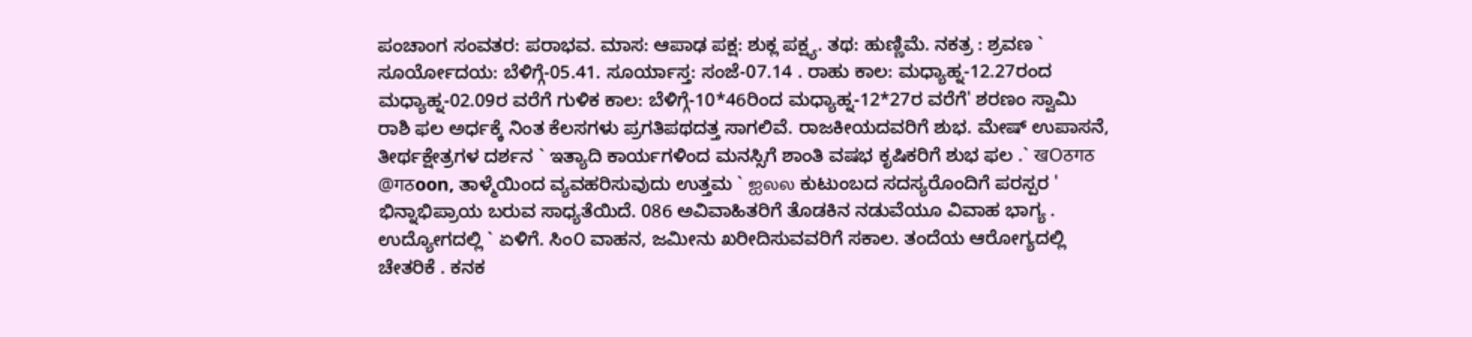ಪಂಚಾಂಗ ಸಂವತರ: ಪರಾಭವ. ಮಾಸ: ಆಪಾಢ ಪಕ್ಷ: ಶುಕ್ಲ ಪಕ್ಷ್ಯ. ತಥ: ಹುಣ್ಣಿಮೆ. ನಕತ್ರ : ಶ್ರವಣ ` ಸೂರ್ಯೋದಯ: ಬೆಳಿಗ್ಗೆ-05.41. ಸೂರ್ಯಾಸ್ತ: ಸಂಜೆ-07.14 . ರಾಹು ಕಾಲ: ಮಧ್ಯಾಹ್ನ-12.27ರಂದ ಮಧ್ಯಾಹ್ನ-02.09ರ ವರೆಗೆ ಗುಳಿಕ ಕಾಲ: ಬೆಳಿಗ್ಗೆ-10*46ರಿಂದ ಮಧ್ಯಾಹ್ನ-12*27ರ ವರೆಗೆ' ಶರಣಂ ಸ್ವಾಮಿ ರಾಶಿ ಫಲ ಅರ್ಧಕ್ಕೆ ನಿಂತ ಕೆಲಸಗಳು ಪ್ರಗತಿಪಥದತ್ತ ಸಾಗಲಿವೆ. ರಾಜಕೀಯದವರಿಗೆ ಶುಭ. ಮೇಷ್ ಉಪಾಸನೆ, ತೀರ್ಥಕ್ಷೇತ್ರಗಳ ದರ್ಶನ ` ಇತ್ಯಾದಿ ಕಾರ್ಯಗಳಿಂದ ಮನಸ್ಸಿಗೆ ಶಾಂತಿ ವಷಭ ಕೃಷಿಕರಿಗೆ ಶುಭ ಫಲ .` खOठगठ @गठoon, ತಾಳ್ಮೆಯಿಂದ ವ್ಯವಹರಿಸುವುದು ಉತ್ತಮ ` ஐலல ಕುಟುಂಬದ ಸದಸ್ಯರೊಂದಿಗೆ ಪರಸ್ಪರ ' ಭಿನ್ನಾಭಿಪ್ರಾಯ ಬರುವ ಸಾಧ್ಯತೆಯಿದೆ. 086 ಅವಿವಾಹಿತರಿಗೆ ತೊಡಕಿನ ನಡುವೆಯೂ ವಿವಾಹ ಭಾಗ್ಯ . ಉದ್ಯೋಗದಲ್ಲಿ ` ಏಳಿಗೆ. ಸಿಂ೦ ವಾಹನ, ಜಮೀನು ಖರೀದಿಸುವವರಿಗೆ ಸಕಾಲ. ತಂದೆಯ ಆರೋಗ್ಯದಲ್ಲಿ ಚೇತರಿಕೆ . ಕನಕ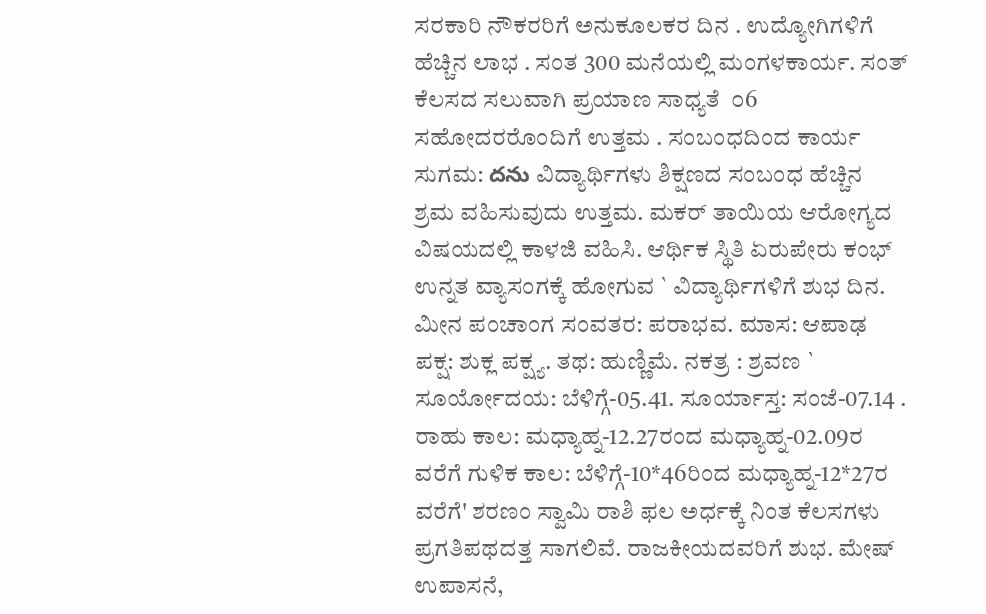ಸರಕಾರಿ ನೌಕರರಿಗೆ ಅನುಕೂಲಕರ ದಿನ . ಉದ್ಯೋಗಿಗಳಿಗೆ ಹೆಚ್ಚಿನ ಲಾಭ . ಸಂತ 300 ಮನೆಯಲ್ಲಿ ಮಂಗಳಕಾರ್ಯ. ಸಂತ್ ಕೆಲಸದ ಸಲುವಾಗಿ ಪ್ರಯಾಣ ಸಾಧ್ಯತೆ  ೦6 ಸಹೋದರರೊಂದಿಗೆ ಉತ್ತಮ . ಸಂಬಂಧದಿಂದ ಕಾರ್ಯ ಸುಗಮ: దను ವಿದ್ಯಾರ್ಥಿಗಳು ಶಿಕ್ಷಣದ ಸಂಬಂಧ ಹೆಚ್ಚಿನ ಶ್ರಮ ವಹಿಸುವುದು ಉತ್ತಮ. ಮಕರ್ ತಾಯಿಯ ಆರೋಗ್ಯದ ವಿಷಯದಲ್ಲಿ ಕಾಳಜಿ ವಹಿಸಿ. ಆರ್ಥಿಕ ಸ್ಥಿತಿ ಏರುಪೇರು ಕಂಭ್ ಉನ್ನತ ವ್ಯಾಸಂಗಕ್ಕೆ ಹೋಗುವ ` ವಿದ್ಯಾರ್ಥಿಗಳಿಗೆ ಶುಭ ದಿನ. ಮೀನ ಪಂಚಾಂಗ ಸಂವತರ: ಪರಾಭವ. ಮಾಸ: ಆಪಾಢ ಪಕ್ಷ: ಶುಕ್ಲ ಪಕ್ಷ್ಯ. ತಥ: ಹುಣ್ಣಿಮೆ. ನಕತ್ರ : ಶ್ರವಣ ` ಸೂರ್ಯೋದಯ: ಬೆಳಿಗ್ಗೆ-05.41. ಸೂರ್ಯಾಸ್ತ: ಸಂಜೆ-07.14 . ರಾಹು ಕಾಲ: ಮಧ್ಯಾಹ್ನ-12.27ರಂದ ಮಧ್ಯಾಹ್ನ-02.09ರ ವರೆಗೆ ಗುಳಿಕ ಕಾಲ: ಬೆಳಿಗ್ಗೆ-10*46ರಿಂದ ಮಧ್ಯಾಹ್ನ-12*27ರ ವರೆಗೆ' ಶರಣಂ ಸ್ವಾಮಿ ರಾಶಿ ಫಲ ಅರ್ಧಕ್ಕೆ ನಿಂತ ಕೆಲಸಗಳು ಪ್ರಗತಿಪಥದತ್ತ ಸಾಗಲಿವೆ. ರಾಜಕೀಯದವರಿಗೆ ಶುಭ. ಮೇಷ್ ಉಪಾಸನೆ,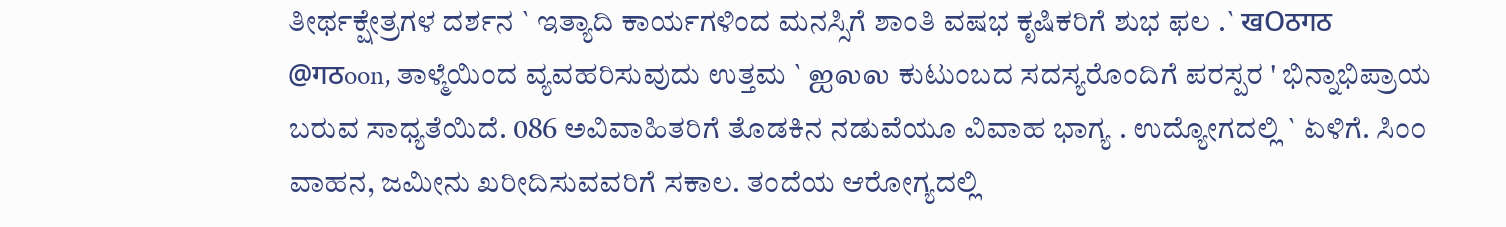ತೀರ್ಥಕ್ಷೇತ್ರಗಳ ದರ್ಶನ ` ಇತ್ಯಾದಿ ಕಾರ್ಯಗಳಿಂದ ಮನಸ್ಸಿಗೆ ಶಾಂತಿ ವಷಭ ಕೃಷಿಕರಿಗೆ ಶುಭ ಫಲ .` खOठगठ @गठoon, ತಾಳ್ಮೆಯಿಂದ ವ್ಯವಹರಿಸುವುದು ಉತ್ತಮ ` ஐலல ಕುಟುಂಬದ ಸದಸ್ಯರೊಂದಿಗೆ ಪರಸ್ಪರ ' ಭಿನ್ನಾಭಿಪ್ರಾಯ ಬರುವ ಸಾಧ್ಯತೆಯಿದೆ. 086 ಅವಿವಾಹಿತರಿಗೆ ತೊಡಕಿನ ನಡುವೆಯೂ ವಿವಾಹ ಭಾಗ್ಯ . ಉದ್ಯೋಗದಲ್ಲಿ ` ಏಳಿಗೆ. ಸಿಂ೦ ವಾಹನ, ಜಮೀನು ಖರೀದಿಸುವವರಿಗೆ ಸಕಾಲ. ತಂದೆಯ ಆರೋಗ್ಯದಲ್ಲಿ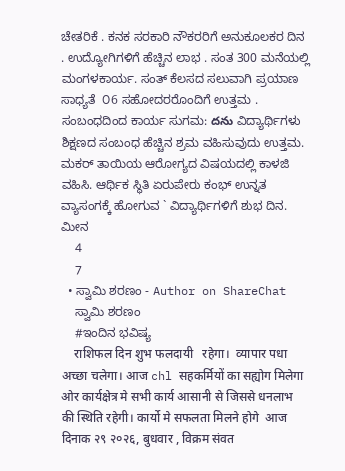ಚೇತರಿಕೆ . ಕನಕ ಸರಕಾರಿ ನೌಕರರಿಗೆ ಅನುಕೂಲಕರ ದಿನ . ಉದ್ಯೋಗಿಗಳಿಗೆ ಹೆಚ್ಚಿನ ಲಾಭ . ಸಂತ 300 ಮನೆಯಲ್ಲಿ ಮಂಗಳಕಾರ್ಯ. ಸಂತ್ ಕೆಲಸದ ಸಲುವಾಗಿ ಪ್ರಯಾಣ ಸಾಧ್ಯತೆ  ೦6 ಸಹೋದರರೊಂದಿಗೆ ಉತ್ತಮ . ಸಂಬಂಧದಿಂದ ಕಾರ್ಯ ಸುಗಮ: దను ವಿದ್ಯಾರ್ಥಿಗಳು ಶಿಕ್ಷಣದ ಸಂಬಂಧ ಹೆಚ್ಚಿನ ಶ್ರಮ ವಹಿಸುವುದು ಉತ್ತಮ. ಮಕರ್ ತಾಯಿಯ ಆರೋಗ್ಯದ ವಿಷಯದಲ್ಲಿ ಕಾಳಜಿ ವಹಿಸಿ. ಆರ್ಥಿಕ ಸ್ಥಿತಿ ಏರುಪೇರು ಕಂಭ್ ಉನ್ನತ ವ್ಯಾಸಂಗಕ್ಕೆ ಹೋಗುವ ` ವಿದ್ಯಾರ್ಥಿಗಳಿಗೆ ಶುಭ ದಿನ. ಮೀನ
    4
    7
  • ಸ್ವಾಮಿ ಶರಣಂ - Author on ShareChat
    ಸ್ವಾಮಿ ಶರಣಂ
    #ಇಂದಿನ ಭವಿಷ್ಯ
    राशिफल दिन शुभ फलदायी   रहेगा।  व्यापार पधा अच्छा चलेगा। आज chl सहकर्मियों का सह्योग मिलेगा ओर कार्यक्षेत्र मे सभी कार्य आसानी से जिससे धनलाभ की स्थिति रहेगी। कार्यो मे सफलता मिलने होगे  आज दिनाक २९ २०२६, बुधवार , विक्रम संवत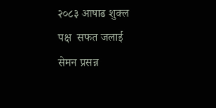२०८३ आषाढ शुक्ल पक्ष  सफत जलाई  सेमन प्रसन्न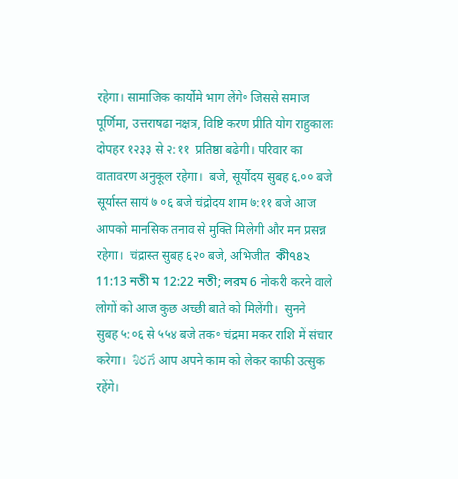रहेगा। सामाजिक कार्योमे भाग लेंगे॰ जिससे समाज  पूर्णिमा, उत्तराषढा नक्षत्र, विष्टि करण प्रीति योग राहुकालः दोपहर १२३३ से २:११  प्रतिष्ठा बढेगी। परिवार का वातावरण अनुकूल रहेगा।  बजे, सूर्योदय सुबह ६.०० बजे सूर्यास्त सायं ७ ०६ बजे चंद्रोदय शाम ७:११ बजे आज आपको मानसिक तनाव से मुक्ति मिलेगी और मन प्रसन्न रहेगा।  चंद्रास्त सुबह ६२० बजे, अभिजीत  কী৭৪২ 11:13 নতী ম 12:22 নতী; লরম 6 नोकरी करने वाले लोगों को आज कुछ अच्छी बाते को मिलेंगी।  सुनने  सुबह ५:०६ से ५५४ बजे तक॰ चंद्रमा मकर राशि में संचार करेगा।  శిరగే आप अपने काम को लेकर काफी उत्सुक रहेंगे।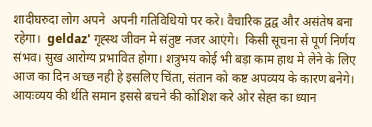शादीघरुदा लोग अपने  अपनी गतिविधियो पर करे। वैचारिक द्वद्व और असंतेष बना रहेगा।  geldaz' गृह्स्थ जीवन मे संतुष्ट नजर आएंगे।  किसी सूचना से पूर्ण निर्णय संभव। सुख आरोग्य प्रभावित होगा। शत्रुभय कोई भी बड़ा काम हाथ मे लेने के लिए आज का दिन अच्छ नही हे इसलिए चिंता, संतान को कष्ट अपव्यय के कारण बनेगे। आयःव्यय की र्थति समान इससे बचने की कोशिश करे ओर सेह्त का ध्यान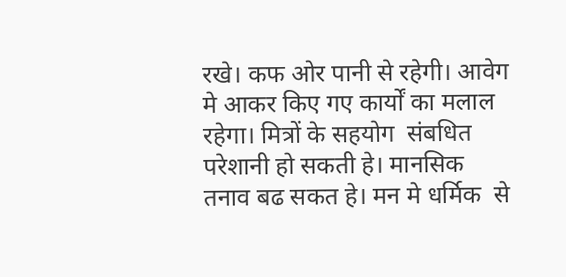रखे। कफ ओर पानी से रहेगी। आवेग मे आकर किए गए कार्यों का मलाल रहेगा। मित्रों के सहयोग  संबधित परेशानी हो सकती हे। मानसिक तनाव बढ सकत हे। मन मे धर्मिक  से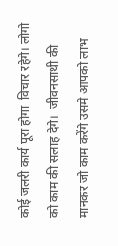कोई जलरी कार्य पूरा होगा  विचार रहेगे। लोगो को काम की सलाह देगे।  जीवनसाथी की मानकर जो काम करेंगे उसमे आपको लाभ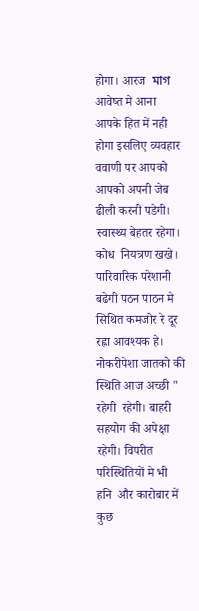होगा। आरज  মাগ  आवेष्त मे आना आपके हित में नही होगा इसलिए व्यवहार ववाणी पर आपको आपको अपनी जेब ढीली करनी पडेगी। स्वास्थ्य बेहतर रहेगा। कोध  नियत्रण खखे। पारिवारिक परेशानी बढेगी पठन पाठन मे सिथित कमजोर रे दूर रह्ना आवश्यक हे। नोकरीपेशा जातको की स्थिति आज अच्छी " रहेगी  रहेगी। बाहरी सहयोग की अपेक्षा रहेगी। विपरीत परिस्थितियों मे भी हनि  और कारोबार में कुछ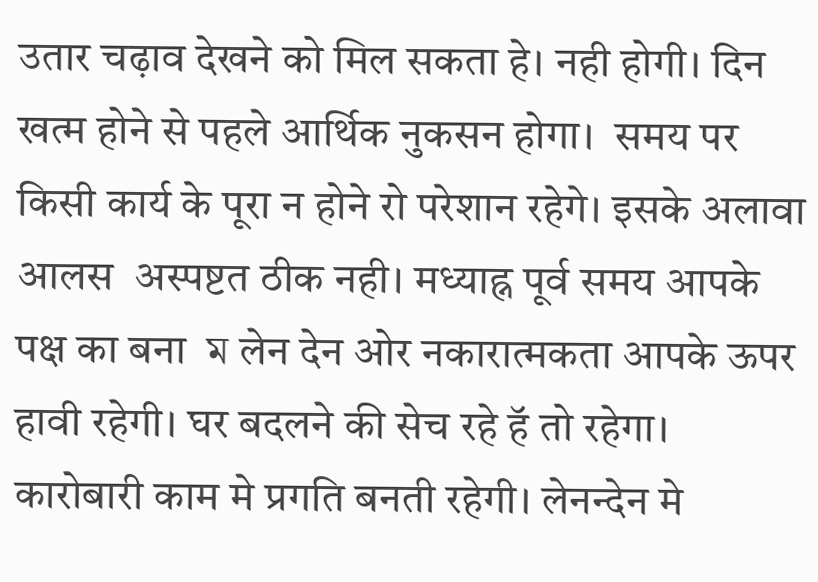उतार चढ़ाव देखने को मिल सकता हे। नही होगी। दिन खत्म होने से पहले आर्थिक नुकसन होगा।  समय पर किसी कार्य के पूरा न होने रो परेशान रहेगे। इसके अलावा आलस  अस्पष्टत ठीक नही। मध्याह्न पूर्व समय आपके पक्ष का बना  ম लेन देन ओर नकारात्मकता आपके ऊपर हावी रहेगी। घर बदलने की सेच रहे हॅ तो रहेगा। कारोबारी काम मे प्रगति बनती रहेगी। लेनन्देन मे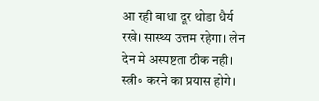आ रही बाधा दूर थोडा धैर्य रखे। सास्थ्य उत्तम रहेगा। लेन देन मे अस्पष्टता ठीक नही। स्त्री॰ करने का प्रयास होगे।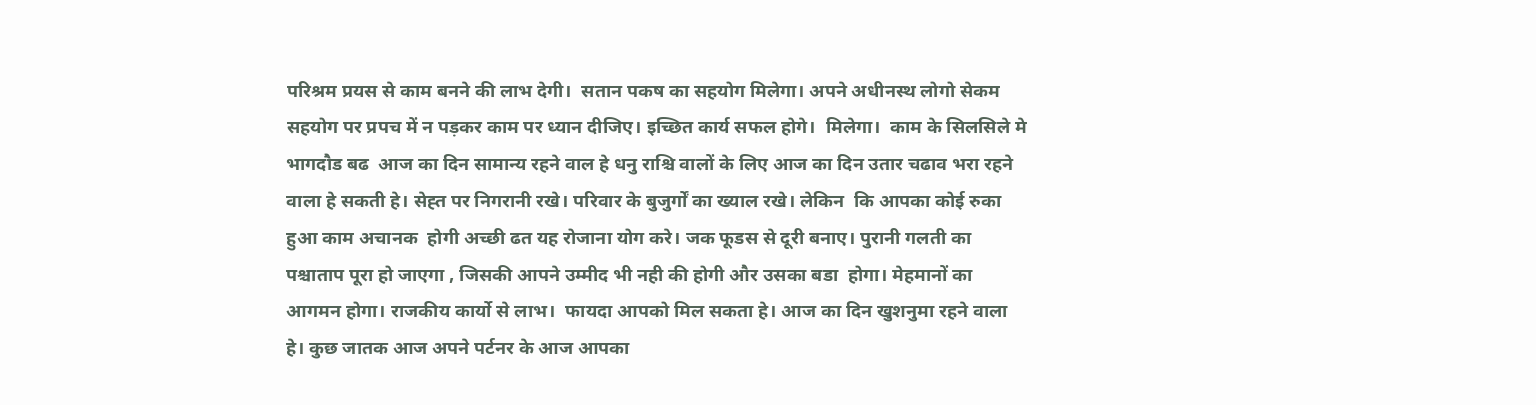परिश्रम प्रयस से काम बनने की लाभ देगी।  सतान पकष का सहयोग मिलेगा। अपने अधीनस्थ लोगो सेकम सहयोग पर प्रपच में न पड़कर काम पर ध्यान दीजिए। इच्छित कार्य सफल होगे।  मिलेगा।  काम के सिलसिले मे भागदौड बढ  आज का दिन सामान्य रहने वाल हे धनु राश्चि वालों के लिए आज का दिन उतार चढाव भरा रहने वाला हे सकती हे। सेह्त पर निगरानी रखे। परिवार के बुजुर्गों का ख्याल रखे। लेकिन  कि आपका कोई रुका हुआ काम अचानक  होगी अच्छी ढत यह रोजाना योग करे। जक फूडस से दूरी बनाए। पुरानी गलती का पश्चाताप पूरा हो जाएगा , जिसकी आपने उम्मीद भी नही की होगी और उसका बडा  होगा। मेहमानों का आगमन होगा। राजकीय कार्यो से लाभ।  फायदा आपको मिल सकता हे। आज का दिन खुशनुमा रहने वाला हे। कुछ जातक आज अपने पर्टनर के आज आपका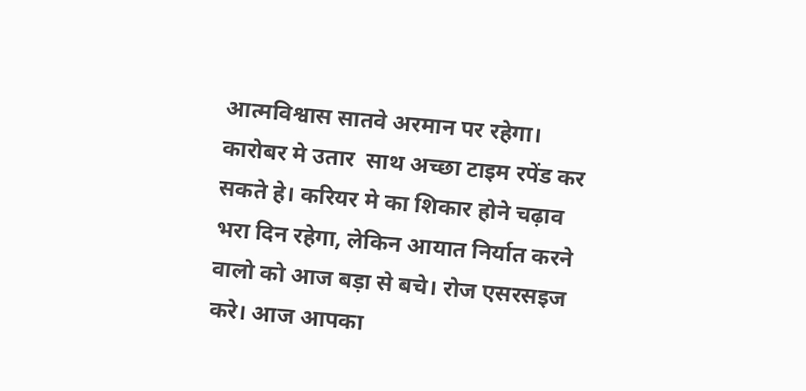आत्मविश्वास सातवे अरमान पर रहेगा। कारोबर मे उतार  साथ अच्छा टाइम रपेंड कर सकते हे। करियर मे का शिकार होने चढ़ाव भरा दिन रहेगा, लेकिन आयात निर्यात करने वालो को आज बड़ा से बचे। रोज एसरसइज करे। आज आपका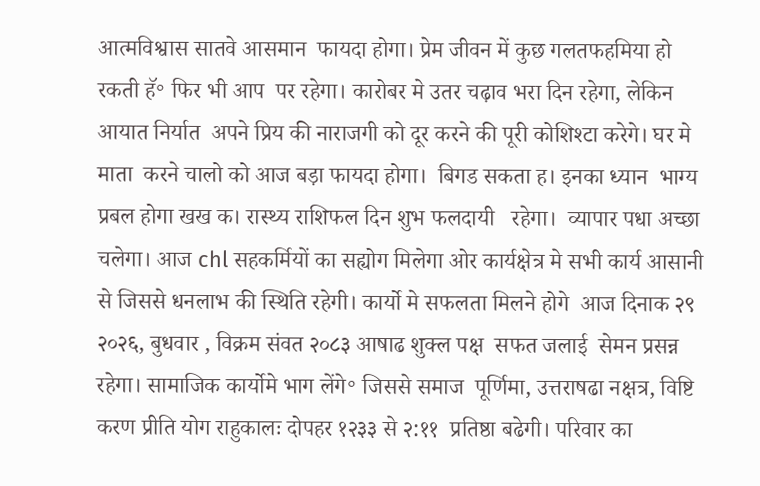आत्मविश्वास सातवे आसमान  फायदा होगा। प्रेम जीवन में कुछ गलतफहमिया हो रकती हॅ॰ फिर भी आप  पर रहेगा। कारोबर मे उतर चढ़ाव भरा दिन रहेगा, लेकिन आयात निर्यात  अपने प्रिय की नाराजगी को दूर करने की पूरी कोशिश्टा करेगे। घर मे माता  करने चालो को आज बड़ा फायदा होगा।  बिगड सकता ह। इनका ध्यान  भाग्य प्रबल होगा खख क। रास्थ्य राशिफल दिन शुभ फलदायी   रहेगा।  व्यापार पधा अच्छा चलेगा। आज chl सहकर्मियों का सह्योग मिलेगा ओर कार्यक्षेत्र मे सभी कार्य आसानी से जिससे धनलाभ की स्थिति रहेगी। कार्यो मे सफलता मिलने होगे  आज दिनाक २९ २०२६, बुधवार , विक्रम संवत २०८३ आषाढ शुक्ल पक्ष  सफत जलाई  सेमन प्रसन्न रहेगा। सामाजिक कार्योमे भाग लेंगे॰ जिससे समाज  पूर्णिमा, उत्तराषढा नक्षत्र, विष्टि करण प्रीति योग राहुकालः दोपहर १२३३ से २:११  प्रतिष्ठा बढेगी। परिवार का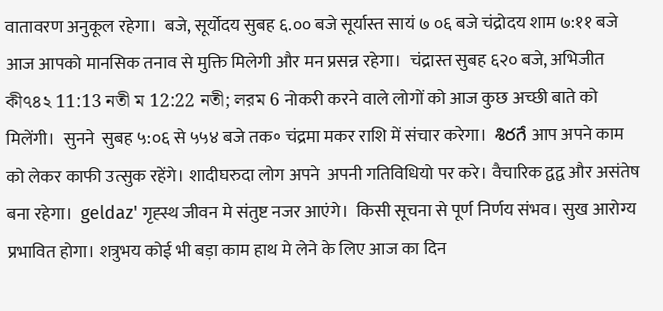वातावरण अनुकूल रहेगा।  बजे, सूर्योदय सुबह ६.०० बजे सूर्यास्त सायं ७ ०६ बजे चंद्रोदय शाम ७:११ बजे आज आपको मानसिक तनाव से मुक्ति मिलेगी और मन प्रसन्न रहेगा।  चंद्रास्त सुबह ६२० बजे, अभिजीत  কী৭৪২ 11:13 নতী ম 12:22 নতী; লরম 6 नोकरी करने वाले लोगों को आज कुछ अच्छी बाते को मिलेंगी।  सुनने  सुबह ५:०६ से ५५४ बजे तक॰ चंद्रमा मकर राशि में संचार करेगा।  శిరగే आप अपने काम को लेकर काफी उत्सुक रहेंगे। शादीघरुदा लोग अपने  अपनी गतिविधियो पर करे। वैचारिक द्वद्व और असंतेष बना रहेगा।  geldaz' गृह्स्थ जीवन मे संतुष्ट नजर आएंगे।  किसी सूचना से पूर्ण निर्णय संभव। सुख आरोग्य प्रभावित होगा। शत्रुभय कोई भी बड़ा काम हाथ मे लेने के लिए आज का दिन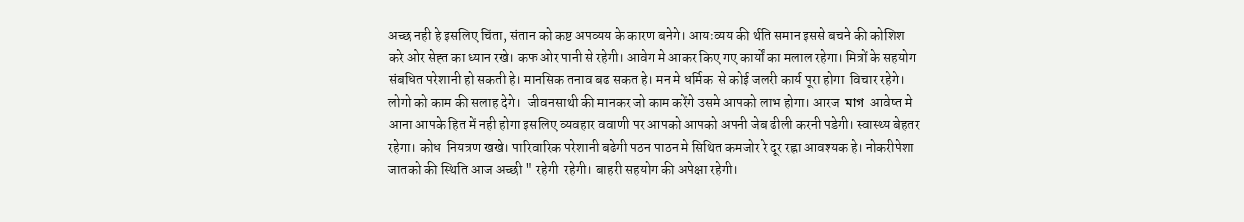अच्छ नही हे इसलिए चिंता, संतान को कष्ट अपव्यय के कारण बनेगे। आयःव्यय की र्थति समान इससे बचने की कोशिश करे ओर सेह्त का ध्यान रखे। कफ ओर पानी से रहेगी। आवेग मे आकर किए गए कार्यों का मलाल रहेगा। मित्रों के सहयोग  संबधित परेशानी हो सकती हे। मानसिक तनाव बढ सकत हे। मन मे धर्मिक  से कोई जलरी कार्य पूरा होगा  विचार रहेगे। लोगो को काम की सलाह देगे।  जीवनसाथी की मानकर जो काम करेंगे उसमे आपको लाभ होगा। आरज  মাগ  आवेष्त मे आना आपके हित में नही होगा इसलिए व्यवहार ववाणी पर आपको आपको अपनी जेब ढीली करनी पडेगी। स्वास्थ्य बेहतर रहेगा। कोध  नियत्रण खखे। पारिवारिक परेशानी बढेगी पठन पाठन मे सिथित कमजोर रे दूर रह्ना आवश्यक हे। नोकरीपेशा जातको की स्थिति आज अच्छी " रहेगी  रहेगी। बाहरी सहयोग की अपेक्षा रहेगी।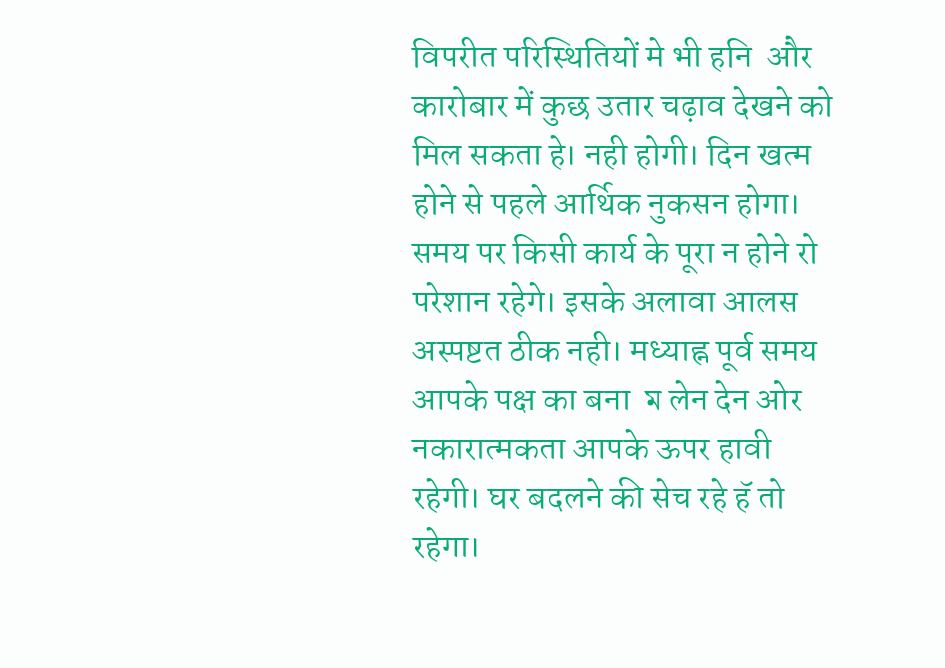विपरीत परिस्थितियों मे भी हनि  और कारोबार में कुछ उतार चढ़ाव देखने को मिल सकता हे। नही होगी। दिन खत्म होने से पहले आर्थिक नुकसन होगा।  समय पर किसी कार्य के पूरा न होने रो परेशान रहेगे। इसके अलावा आलस  अस्पष्टत ठीक नही। मध्याह्न पूर्व समय आपके पक्ष का बना  ম लेन देन ओर नकारात्मकता आपके ऊपर हावी रहेगी। घर बदलने की सेच रहे हॅ तो रहेगा।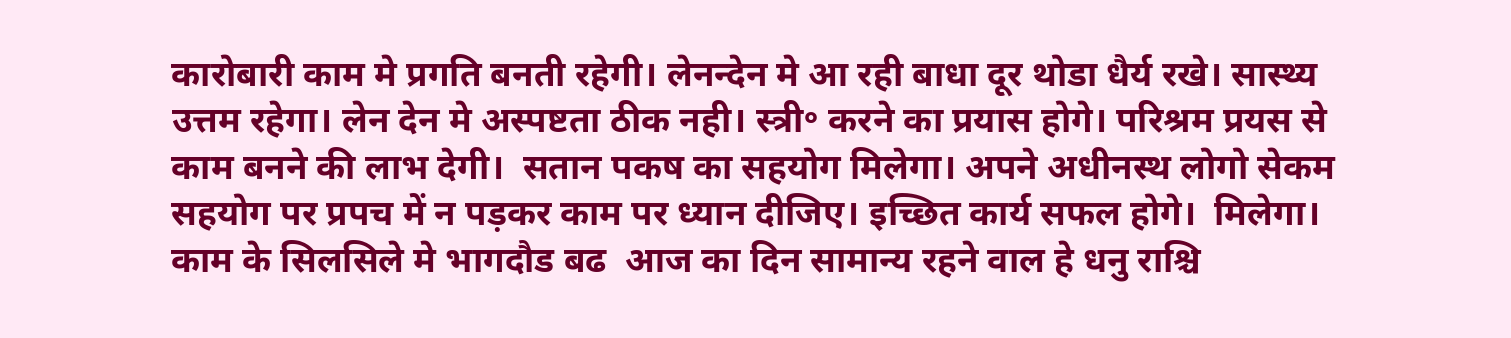कारोबारी काम मे प्रगति बनती रहेगी। लेनन्देन मे आ रही बाधा दूर थोडा धैर्य रखे। सास्थ्य उत्तम रहेगा। लेन देन मे अस्पष्टता ठीक नही। स्त्री॰ करने का प्रयास होगे। परिश्रम प्रयस से काम बनने की लाभ देगी।  सतान पकष का सहयोग मिलेगा। अपने अधीनस्थ लोगो सेकम सहयोग पर प्रपच में न पड़कर काम पर ध्यान दीजिए। इच्छित कार्य सफल होगे।  मिलेगा।  काम के सिलसिले मे भागदौड बढ  आज का दिन सामान्य रहने वाल हे धनु राश्चि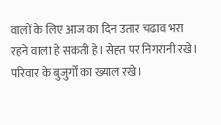वालों के लिए आज का दिन उतार चढाव भरा रहने वाला हे सकती हे। सेह्त पर निगरानी रखे। परिवार के बुजुर्गों का ख्याल रखे।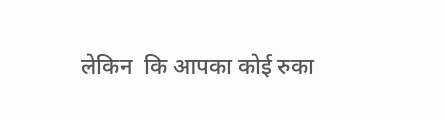लेकिन  कि आपका कोई रुका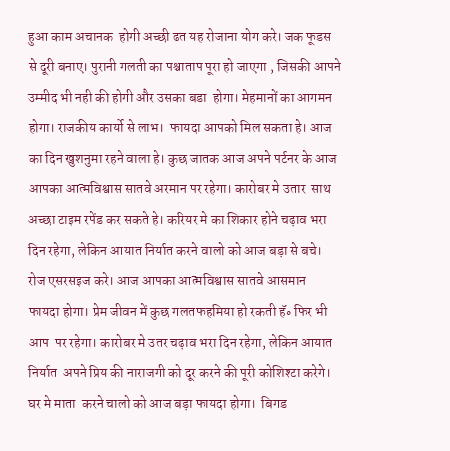हुआ काम अचानक  होगी अच्छी ढत यह रोजाना योग करे। जक फूडस से दूरी बनाए। पुरानी गलती का पश्चाताप पूरा हो जाएगा , जिसकी आपने उम्मीद भी नही की होगी और उसका बडा  होगा। मेहमानों का आगमन होगा। राजकीय कार्यो से लाभ।  फायदा आपको मिल सकता हे। आज का दिन खुशनुमा रहने वाला हे। कुछ जातक आज अपने पर्टनर के आज आपका आत्मविश्वास सातवे अरमान पर रहेगा। कारोबर मे उतार  साथ अच्छा टाइम रपेंड कर सकते हे। करियर मे का शिकार होने चढ़ाव भरा दिन रहेगा, लेकिन आयात निर्यात करने वालो को आज बड़ा से बचे। रोज एसरसइज करे। आज आपका आत्मविश्वास सातवे आसमान  फायदा होगा। प्रेम जीवन में कुछ गलतफहमिया हो रकती हॅ॰ फिर भी आप  पर रहेगा। कारोबर मे उतर चढ़ाव भरा दिन रहेगा, लेकिन आयात निर्यात  अपने प्रिय की नाराजगी को दूर करने की पूरी कोशिश्टा करेगे। घर मे माता  करने चालो को आज बड़ा फायदा होगा।  बिगड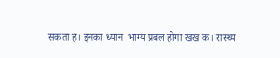सकता ह। इनका ध्यान  भाग्य प्रबल होगा खख क। रास्थ्य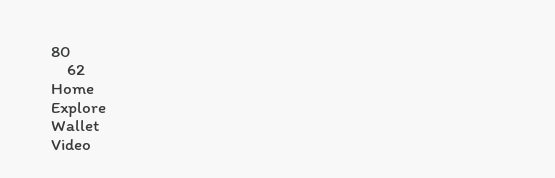80
    62
Home
Explore
Wallet
Video